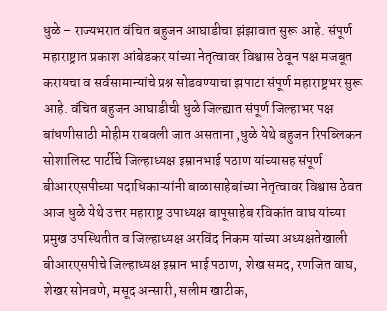धुळे – राज्यभरात वंचित बहुजन आघाडीचा झंझावात सुरू आहे. संपूर्ण महाराष्ट्रात प्रकाश आंबेडकर यांच्या नेतृत्वावर विश्वास ठेवून पक्ष मजबूत करायचा व सर्वसामान्यांचे प्रश्न सोडवण्याचा झपाटा संपूर्ण महाराष्ट्रभर सुरू आहे. वंचित बहुजन आघाडीची धुळे जिल्ह्यात संपूर्ण जिल्हाभर पक्ष बांधणीसाठी मोहीम राबवली जात असताना ,धुळे येथे बहुजन रिपब्लिकन सोशालिस्ट पार्टीचे जिल्हाध्यक्ष इम्रानभाई पठाण यांच्यासह संपूर्ण बीआरएसपीच्या पदाधिकाऱ्यांनी बाळासाहेबांच्या नेतृत्वावर विश्वास ठेवत आज धुळे येथे उत्तर महाराष्ट्र उपाध्यक्ष बापूसाहेब रविकांत वाघ यांच्या प्रमुख उपस्थितीत व जिल्हाध्यक्ष अरविंद निकम यांच्या अध्यक्षतेखाली बीआरएसपीचे जिल्हाध्यक्ष इम्रान भाई पठाण, शेख समद, रणजित वाघ, शेखर सोनवणे, मसूद अन्सारी, सलीम खाटीक,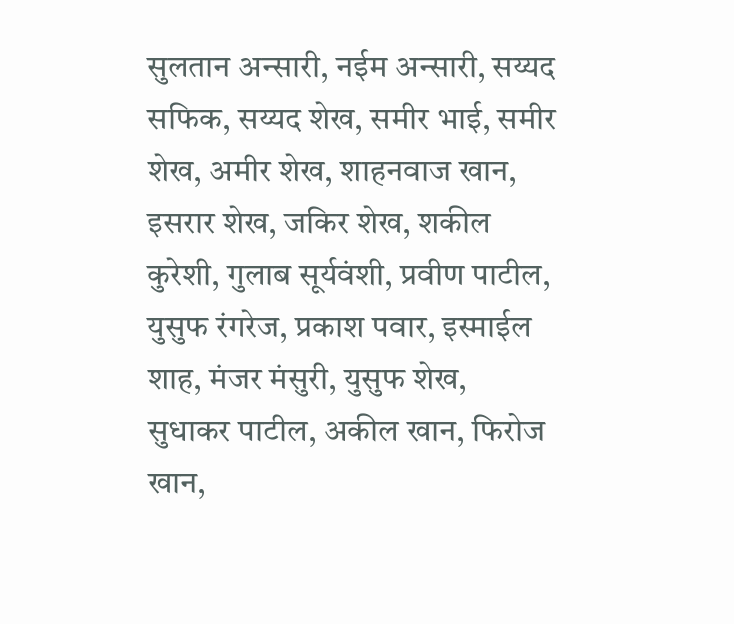सुलतान अन्सारी, नईम अन्सारी, सय्यद सफिक, सय्यद शेख, समीर भाई, समीर शेख, अमीर शेख, शाहनवाज खान, इसरार शेख, जकिर शेख, शकील कुरेशी, गुलाब सूर्यवंशी, प्रवीण पाटील, युसुफ रंगरेज, प्रकाश पवार, इस्माईल शाह, मंजर मंसुरी, युसुफ शेख, सुधाकर पाटील, अकील खान, फिरोज खान,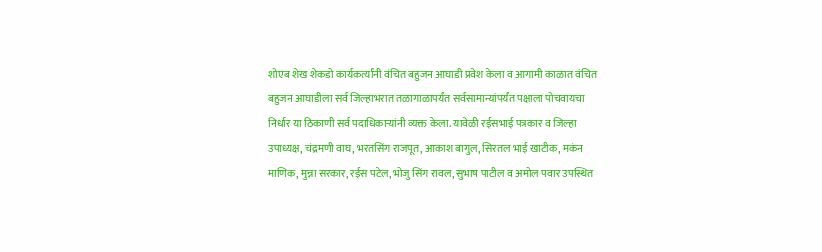शोएब शेख शेकडो कार्यकर्त्यांनी वंचित बहुजन आघाडी प्रवेश केला व आगामी काळात वंचित बहुजन आघाडीला सर्व जिल्हाभरात तळागाळापर्यंत सर्वसामान्यांपर्यंत पक्षाला पोचवायचा निर्धार या ठिकाणी सर्व पदाधिकाऱ्यांनी व्यक्त केला. यावेळी रईसभाई पत्रकार व जिल्हा उपाध्यक्ष, चंद्रमणी वाघ, भरतसिंग राजपूत, आकाश बागुल, सिरतल भाई खाटीक, मकंन माणिक, मुन्ना सरकार, रईस पटेल, भोजु सिंग रावल, सुभाष पाटील व अमोल पवार उपस्थित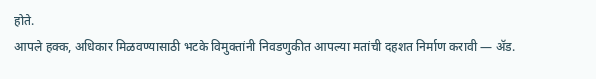होते.
आपले हक्क, अधिकार मिळवण्यासाठी भटके विमुक्तांनी निवडणुकीत आपल्या मतांची दहशत निर्माण करावी ― ॲड.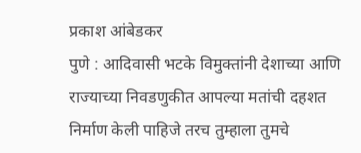प्रकाश आंबेडकर
पुणे : आदिवासी भटके विमुक्तांनी देशाच्या आणि राज्याच्या निवडणुकीत आपल्या मतांची दहशत निर्माण केली पाहिजे तरच तुम्हाला तुमचे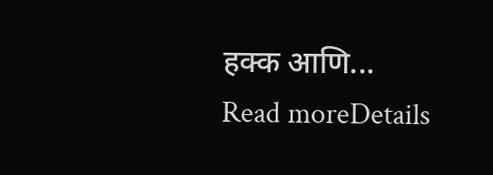हक्क आणि...
Read moreDetails